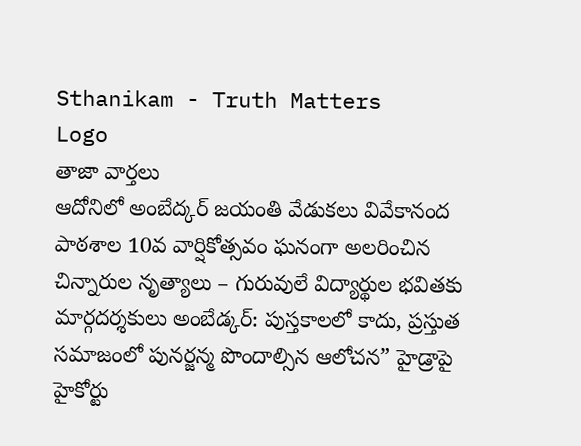Sthanikam - Truth Matters
Logo
తాజా వార్తలు
ఆదోనిలో అంబేద్కర్ జయంతి వేడుకలు వివేకానంద పాఠశాల 10వ వార్షికోత్సవం ఘనంగా అలరించిన చిన్నారుల నృత్యాలు – గురువులే విద్యార్థుల భవితకు మార్గదర్శకులు అంబేడ్కర్: పుస్తకాలలో కాదు, ప్రస్తుత సమాజంలో పునర్జన్మ పొందాల్సిన ఆలోచన” హైడ్రాపై హైకోర్టు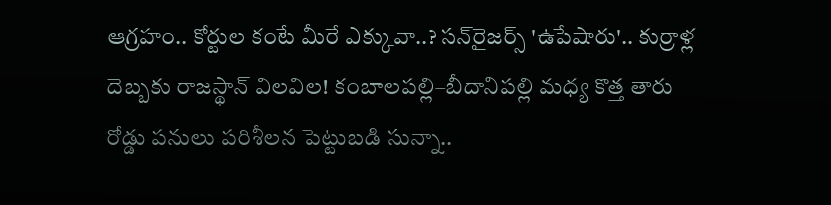ఆగ్రహం.. కోర్టుల కంటే మీరే ఎక్కువా..? సన్‌రైజర్స్ 'ఉపేషారు'.. కుర్రాళ్ల దెబ్బకు రాజస్థాన్ విలవిల! కంబాలపల్లి–బీదానిపల్లి మధ్య కొత్త తారు రోడ్డు పనులు పరిశీలన పెట్టుబడి సున్నా..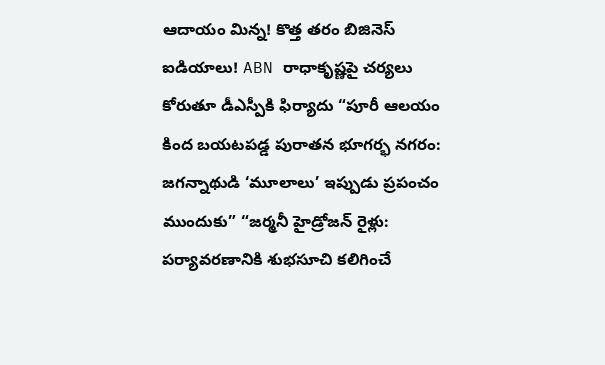ఆదాయం మిన్న! కొత్త తరం బిజినెస్ ఐడియాలు! ABN రాధాకృష్ణపై చర్యలు కోరుతూ డీఎస్పీకి ఫిర్యాదు “పూరీ ఆలయం కింద బయటపడ్డ పురాతన భూగర్భ నగరం: జగన్నాథుడి ‘మూలాలు’ ఇప్పుడు ప్రపంచం ముందుకు” “జర్మనీ హైడ్రోజన్ రైళ్లు: పర్యావరణానికి శుభసూచి కలిగించే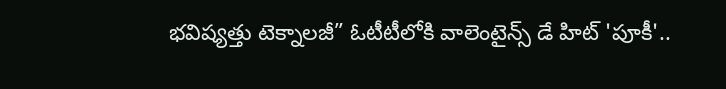భవిష్యత్తు టెక్నాలజీ” ఓటీటీలోకి వాలెంటైన్స్ డే హిట్ 'పూకీ'..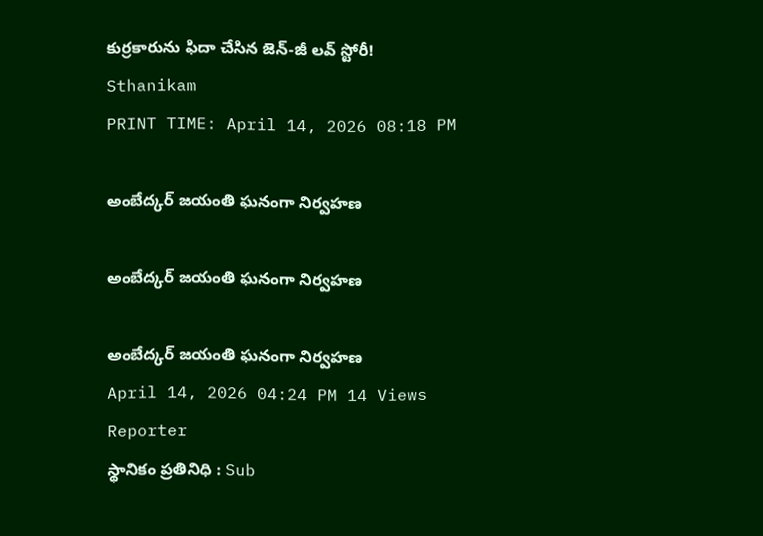కుర్రకారును ఫిదా చేసిన జెన్-జీ లవ్ స్టోరీ!
Sthanikam
PRINT TIME: April 14, 2026 08:18 PM

అంబేద్కర్ జయంతి ఘనంగా నిర్వహణ

అంబేద్కర్ జయంతి ఘనంగా నిర్వహణ

అంబేద్కర్ జయంతి ఘనంగా నిర్వహణ
April 14, 2026 04:24 PM 14 Views
Reporter
స్థానికం ప్రతినిధి : Sub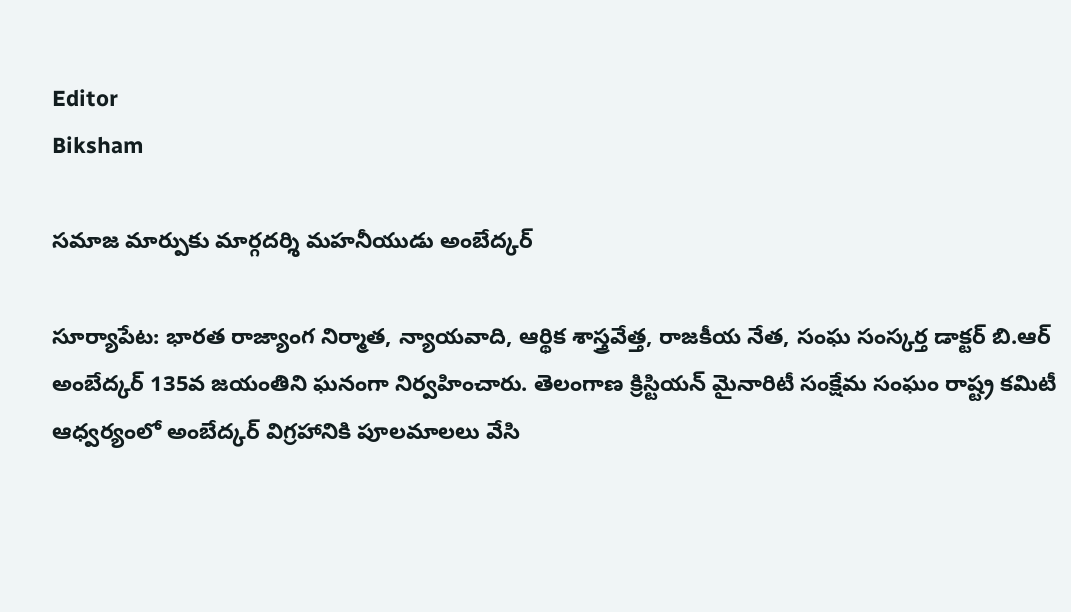Editor
Biksham

సమాజ మార్పుకు మార్గదర్శి మహనీయుడు అంబేద్కర్

సూర్యాపేట: భారత రాజ్యాంగ నిర్మాత, న్యాయవాది, ఆర్థిక శాస్త్రవేత్త, రాజకీయ నేత, సంఘ సంస్కర్త డాక్టర్ బి.ఆర్ అంబేద్కర్ 135వ జయంతిని ఘనంగా నిర్వహించారు. తెలంగాణ క్రిస్టియన్ మైనారిటీ సంక్షేమ సంఘం రాష్ట్ర కమిటీ ఆధ్వర్యంలో అంబేద్కర్ విగ్రహానికి పూలమాలలు వేసి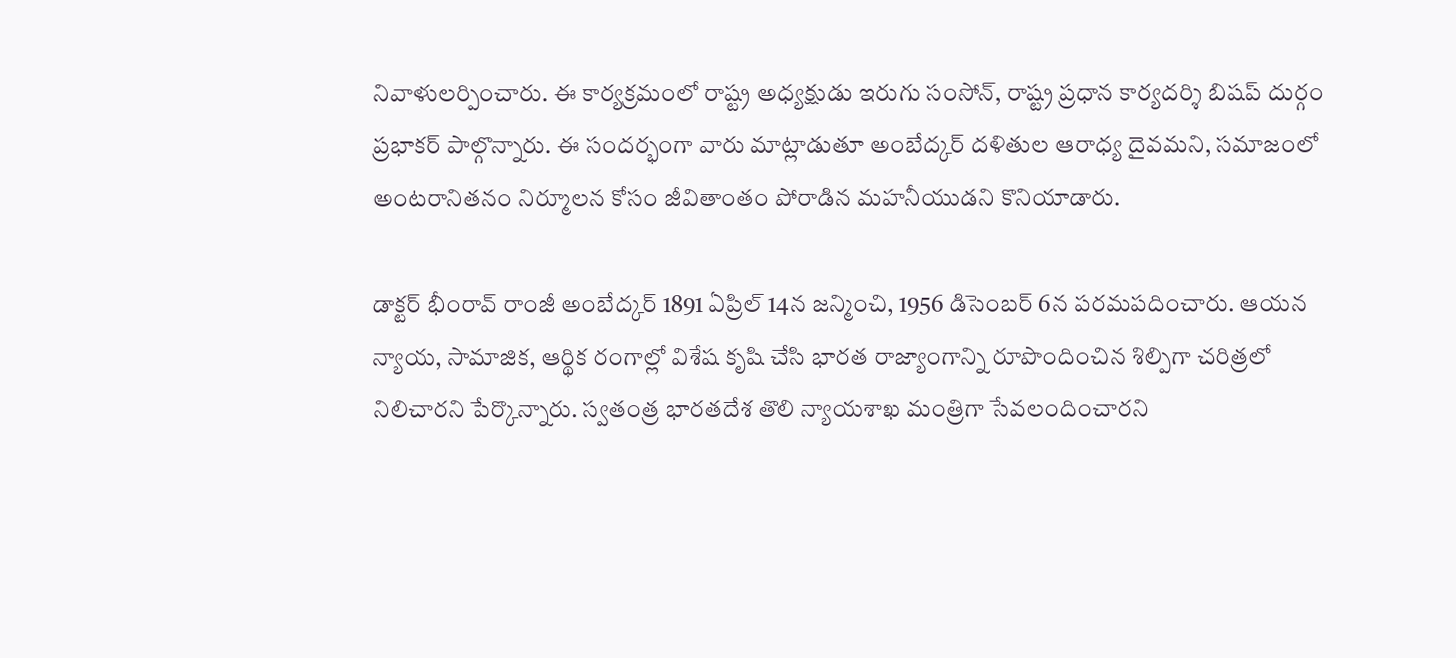నివాళులర్పించారు. ఈ కార్యక్రమంలో రాష్ట్ర అధ్యక్షుడు ఇరుగు సంసోన్, రాష్ట్ర ప్రధాన కార్యదర్శి బిషప్ దుర్గం ప్రభాకర్ పాల్గొన్నారు. ఈ సందర్భంగా వారు మాట్లాడుతూ అంబేద్కర్ దళితుల ఆరాధ్య దైవమని, సమాజంలో అంటరానితనం నిర్మూలన కోసం జీవితాంతం పోరాడిన మహనీయుడని కొనియాడారు.

డాక్టర్ భీంరావ్ రాంజీ అంబేద్కర్ 1891 ఏప్రిల్ 14న జన్మించి, 1956 డిసెంబర్ 6న పరమపదించారు. ఆయన న్యాయ, సామాజిక, ఆర్థిక రంగాల్లో విశేష కృషి చేసి భారత రాజ్యాంగాన్ని రూపొందించిన శిల్పిగా చరిత్రలో నిలిచారని పేర్కొన్నారు. స్వతంత్ర భారతదేశ తొలి న్యాయశాఖ మంత్రిగా సేవలందించారని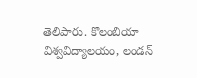తెలిపారు. కొలంబియా విశ్వవిద్యాలయం, లండన్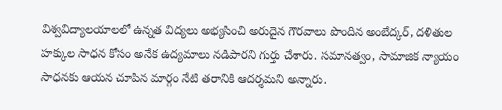విశ్వవిద్యాలయాలలో ఉన్నత విద్యలు అభ్యసించి అరుదైన గౌరవాలు పొందిన అంబేద్కర్, దళితుల హక్కుల సాధన కోసం అనేక ఉద్యమాలు నడిపారని గుర్తు చేశారు. సమానత్వం, సామాజిక న్యాయం సాధనకు ఆయన చూపిన మార్గం నేటి తరానికి ఆదర్శమని అన్నారు.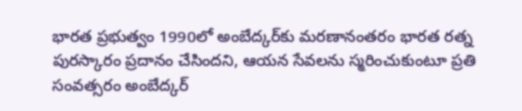భారత ప్రభుత్వం 1990లో అంబేద్కర్‌కు మరణానంతరం భారత రత్న పురస్కారం ప్రదానం చేసిందని, ఆయన సేవలను స్మరించుకుంటూ ప్రతి సంవత్సరం అంబేద్కర్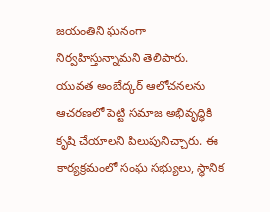జయంతిని ఘనంగా నిర్వహిస్తున్నామని తెలిపారు. యువత అంబేద్కర్ ఆలోచనలను ఆచరణలో పెట్టి సమాజ అభివృద్ధికి కృషి చేయాలని పిలుపునిచ్చారు. ఈ కార్యక్రమంలో సంఘ సభ్యులు, స్థానిక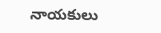నాయకులు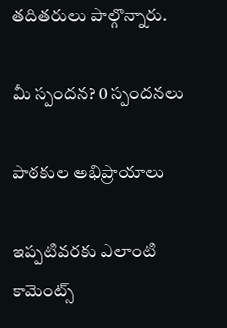తదితరులు పాల్గొన్నారు.

మీ స్పందన? 0 స్పందనలు

పాఠకుల అభిప్రాయాలు

ఇప్పటివరకు ఎలాంటి కామెంట్స్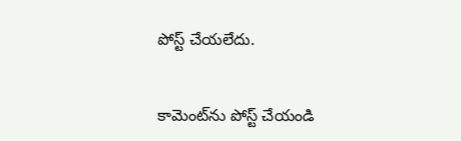పోస్ట్ చేయలేదు.


కామెంట్‌ను పోస్ట్ చేయండి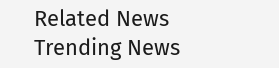Related News
Trending News